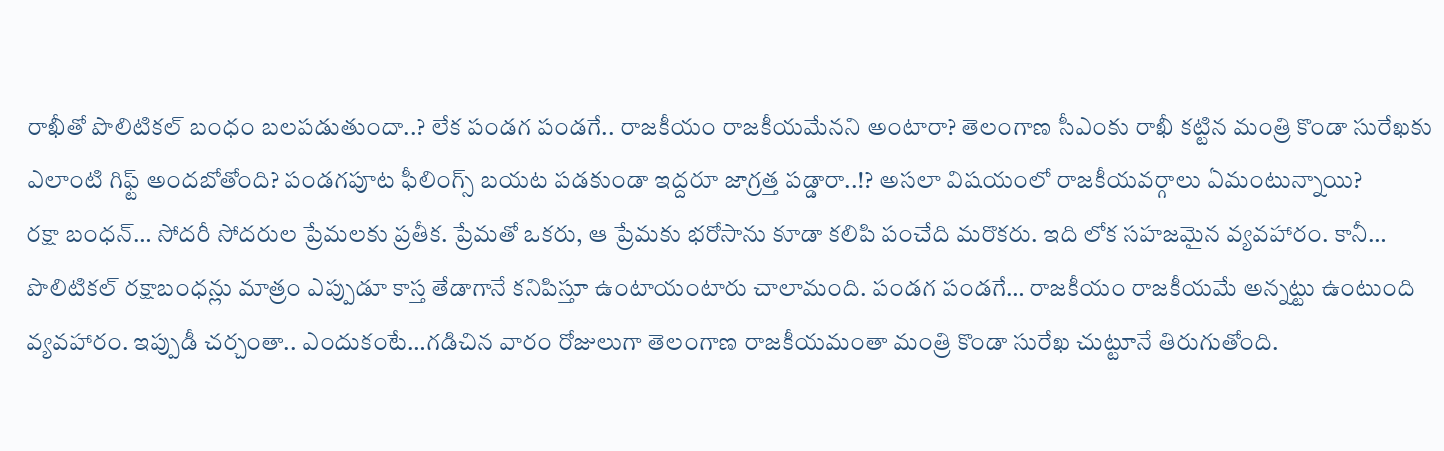రాఖీతో పొలిటికల్ బంధం బలపడుతుందా..? లేక పండగ పండగే.. రాజకీయం రాజకీయమేనని అంటారా? తెలంగాణ సీఎంకు రాఖీ కట్టిన మంత్రి కొండా సురేఖకు ఎలాంటి గిఫ్ట్ అందబోతోంది? పండగపూట ఫీలింగ్స్ బయట పడకుండా ఇద్దరూ జాగ్రత్త పడ్డారా..!? అసలా విషయంలో రాజకీయవర్గాలు ఏమంటున్నాయి?
రక్షా బంధన్… సోదరీ సోదరుల ప్రేమలకు ప్రతీక. ప్రేమతో ఒకరు, ఆ ప్రేమకు భరోసాను కూడా కలిపి పంచేది మరొకరు. ఇది లోక సహజమైన వ్యవహారం. కానీ… పొలిటికల్ రక్షాబంధన్లు మాత్రం ఎప్పుడూ కాస్త తేడాగానే కనిపిస్తూ ఉంటాయంటారు చాలామంది. పండగ పండగే… రాజకీయం రాజకీయమే అన్నట్టు ఉంటుంది వ్యవహారం. ఇప్పుడీ చర్చంతా.. ఎందుకంటే…గడిచిన వారం రోజులుగా తెలంగాణ రాజకీయమంతా మంత్రి కొండా సురేఖ చుట్టూనే తిరుగుతోంది.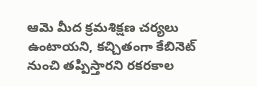ఆమె మీద క్రమశిక్షణ చర్యలు ఉంటాయని, కచ్చితంగా కేబినెట్ నుంచి తప్పిస్తారని రకరకాల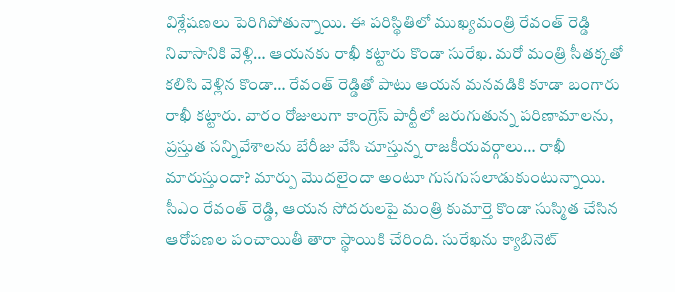విశ్లేషణలు పెరిగిపోతున్నాయి. ఈ పరిస్థితిలో ముఖ్యమంత్రి రేవంత్ రెడ్డి నివాసానికి వెళ్లి… ఆయనకు రాఖీ కట్టారు కొండా సురేఖ. మరో మంత్రి సీతక్కతో కలిసి వెళ్లిన కొండా… రేవంత్ రెడ్డితో పాటు ఆయన మనవడికి కూడా బంగారు రాఖీ కట్టారు. వారం రోజులుగా కాంగ్రెస్ పార్టీలో జరుగుతున్న పరిణామాలను, ప్రస్తుత సన్నివేశాలను బేరీజు వేసి చూస్తున్న రాజకీయవర్గాలు… రాఖీ మారుస్తుందా? మార్పు మొదలైందా అంటూ గుసగుసలాడుకుంటున్నాయి. సీఎం రేవంత్ రెడ్డి, ఆయన సోదరులపై మంత్రి కుమార్తె కొండా సుస్మిత చేసిన ఆరోపణల పంచాయితీ తారా స్థాయికి చేరింది. సురేఖను క్యాబినెట్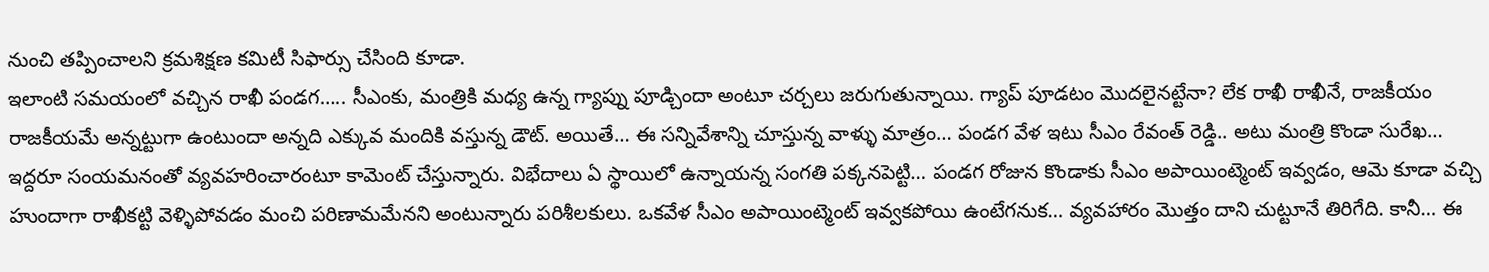నుంచి తప్పించాలని క్రమశిక్షణ కమిటీ సిఫార్సు చేసింది కూడా.
ఇలాంటి సమయంలో వచ్చిన రాఖీ పండగ….. సీఎంకు, మంత్రికి మధ్య ఉన్న గ్యాప్ను పూడ్చిందా అంటూ చర్చలు జరుగుతున్నాయి. గ్యాప్ పూడటం మొదలైనట్టేనా? లేక రాఖీ రాఖీనే, రాజకీయం రాజకీయమే అన్నట్టుగా ఉంటుందా అన్నది ఎక్కువ మందికి వస్తున్న డౌట్. అయితే… ఈ సన్నివేశాన్ని చూస్తున్న వాళ్ళు మాత్రం… పండగ వేళ ఇటు సీఎం రేవంత్ రెడ్డి.. అటు మంత్రి కొండా సురేఖ… ఇద్దరూ సంయమనంతో వ్యవహరించారంటూ కామెంట్ చేస్తున్నారు. విభేదాలు ఏ స్థాయిలో ఉన్నాయన్న సంగతి పక్కనపెట్టి… పండగ రోజున కొండాకు సీఎం అపాయింట్మెంట్ ఇవ్వడం, ఆమె కూడా వచ్చి హుందాగా రాఖీకట్టి వెళ్ళిపోవడం మంచి పరిణామమేనని అంటున్నారు పరిశీలకులు. ఒకవేళ సీఎం అపాయింట్మెంట్ ఇవ్వకపోయి ఉంటేగనుక… వ్యవహారం మొత్తం దాని చుట్టూనే తిరిగేది. కానీ… ఈ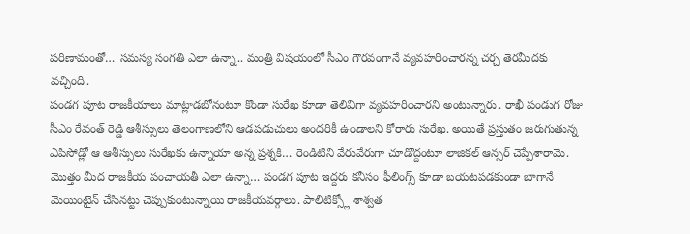పరిణామంతో… సమస్య సంగతి ఎలా ఉన్నా.. మంత్రి విషయంలో సీఎం గౌరవంగానే వ్యవహరించారన్న చర్చ తెరమీదకు వచ్చింది.
పండగ పూట రాజకీయాలు మాట్లాడబోనంటూ కొండా సురేఖ కూడా తెలివిగా వ్యవహరించారని అంటున్నారు. రాఖీ పండుగ రోజు సీఎం రేవంత్ రెడ్డి ఆశీస్సులు తెలంగాణలోని ఆడపడుచులు అందరికీ ఉండాలని కోరారు సురేఖ. అయితే ప్రస్తుతం జరుగుతున్న ఎపిసోడ్లో ఆ ఆశీస్సులు సురేఖకు ఉన్నాయా అన్న ప్రశ్నకి… రెండిటిని వేరువేరుగా చూడొద్దంటూ లాజికల్ ఆన్సర్ చెప్పేశారామె. మొత్తం మీద రాజకీయ పంచాయతీ ఎలా ఉన్నా… పండగ పూట ఇద్దరు కనీసం ఫీలింగ్స్ కూడా బయటపడకుండా బాగానే మెయింటైన్ చేసినట్టు చెప్పుకుంటున్నాయి రాజకీయవర్గాలు. పాలిటిక్స్లో శాశ్వత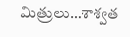మిత్రులు…శాశ్వత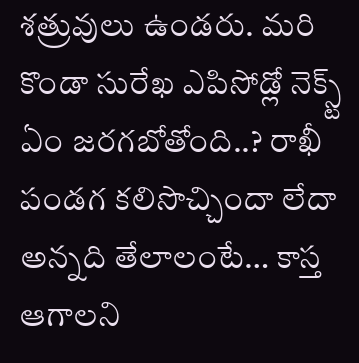శత్రువులు ఉండరు. మరి కొండా సురేఖ ఎపిసోడ్లో నెక్స్ట్ ఏం జరగబోతోంది..? రాఖీ పండగ కలిసొచ్చిందా లేదా అన్నది తేలాలంటే… కాస్త ఆగాలని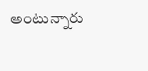అంటున్నారు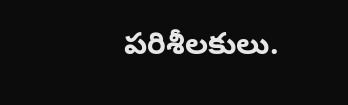పరిశీలకులు.